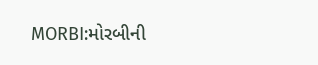MORBI:મોરબીની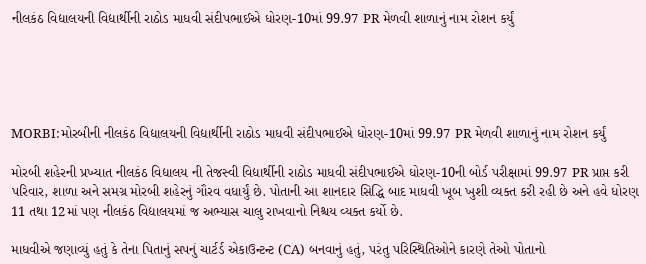નીલકંઠ વિદ્યાલયની વિદ્યાર્થીની રાઠોડ માધવી સંદીપભાઈએ ધોરણ-10માં 99.97 PR મેળવી શાળાનું નામ રોશન કર્યું





MORBI:મોરબીની નીલકંઠ વિદ્યાલયની વિદ્યાર્થીની રાઠોડ માધવી સંદીપભાઈએ ધોરણ-10માં 99.97 PR મેળવી શાળાનું નામ રોશન કર્યું

મોરબી શહેરની પ્રખ્યાત નીલકંઠ વિદ્યાલય ની તેજસ્વી વિદ્યાર્થીની રાઠોડ માધવી સંદીપભાઈએ ધોરણ-10ની બોર્ડ પરીક્ષામાં 99.97 PR પ્રાપ્ત કરી પરિવાર, શાળા અને સમગ્ર મોરબી શહેરનું ગૌરવ વધાર્યું છે. પોતાની આ શાનદાર સિદ્ધિ બાદ માધવી ખૂબ ખુશી વ્યક્ત કરી રહી છે અને હવે ધોરણ 11 તથા 12માં પણ નીલકંઠ વિદ્યાલયમાં જ અભ્યાસ ચાલુ રાખવાનો નિશ્ચય વ્યક્ત કર્યો છે.

માધવીએ જણાવ્યું હતું કે તેના પિતાનું સપનું ચાર્ટર્ડ એકાઉન્ટન્ટ (CA) બનવાનું હતું, પરંતુ પરિસ્થિતિઓને કારણે તેઓ પોતાનો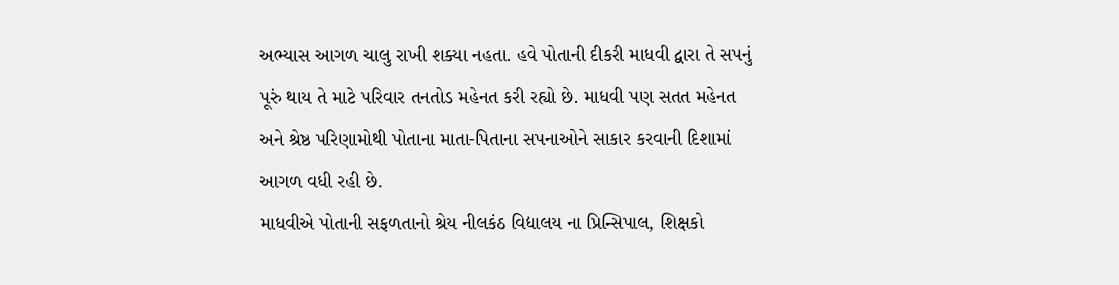અભ્યાસ આગળ ચાલુ રાખી શક્યા નહતા. હવે પોતાની દીકરી માધવી દ્વારા તે સપનું પૂરું થાય તે માટે પરિવાર તનતોડ મહેનત કરી રહ્યો છે. માધવી પણ સતત મહેનત અને શ્રેષ્ઠ પરિણામોથી પોતાના માતા-પિતાના સપનાઓને સાકાર કરવાની દિશામાં આગળ વધી રહી છે.
માધવીએ પોતાની સફળતાનો શ્રેય નીલકંઠ વિદ્યાલય ના પ્રિન્સિપાલ, શિક્ષકો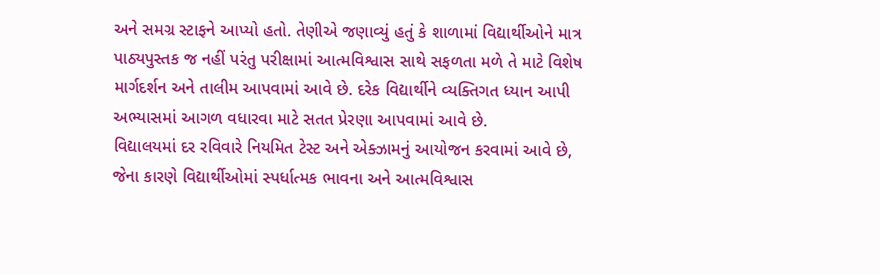અને સમગ્ર સ્ટાફને આપ્યો હતો. તેણીએ જણાવ્યું હતું કે શાળામાં વિદ્યાર્થીઓને માત્ર પાઠ્યપુસ્તક જ નહીં પરંતુ પરીક્ષામાં આત્મવિશ્વાસ સાથે સફળતા મળે તે માટે વિશેષ માર્ગદર્શન અને તાલીમ આપવામાં આવે છે. દરેક વિદ્યાર્થીને વ્યક્તિગત ધ્યાન આપી અભ્યાસમાં આગળ વધારવા માટે સતત પ્રેરણા આપવામાં આવે છે.
વિદ્યાલયમાં દર રવિવારે નિયમિત ટેસ્ટ અને એક્ઝામનું આયોજન કરવામાં આવે છે, જેના કારણે વિદ્યાર્થીઓમાં સ્પર્ધાત્મક ભાવના અને આત્મવિશ્વાસ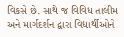વિકસે છે. સાથે જ વિવિધ તાલીમ અને માર્ગદર્શન દ્વારા વિદ્યાર્થીઓને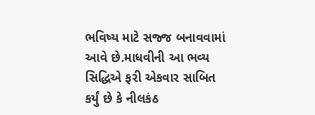ભવિષ્ય માટે સજ્જ બનાવવામાં આવે છે.માધવીની આ ભવ્ય સિદ્ધિએ ફરી એકવાર સાબિત કર્યું છે કે નીલકંઠ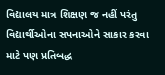વિદ્યાલય માત્ર શિક્ષણ જ નહીં પરંતુ વિદ્યાર્થીઓના સપનાઓને સાકાર કરવા માટે પણ પ્રતિબદ્ધ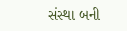સંસ્થા બની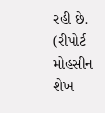રહી છે. (રીપોર્ટ મોહસીન શેખ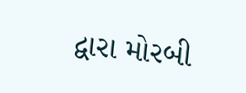દ્વારા મોરબી